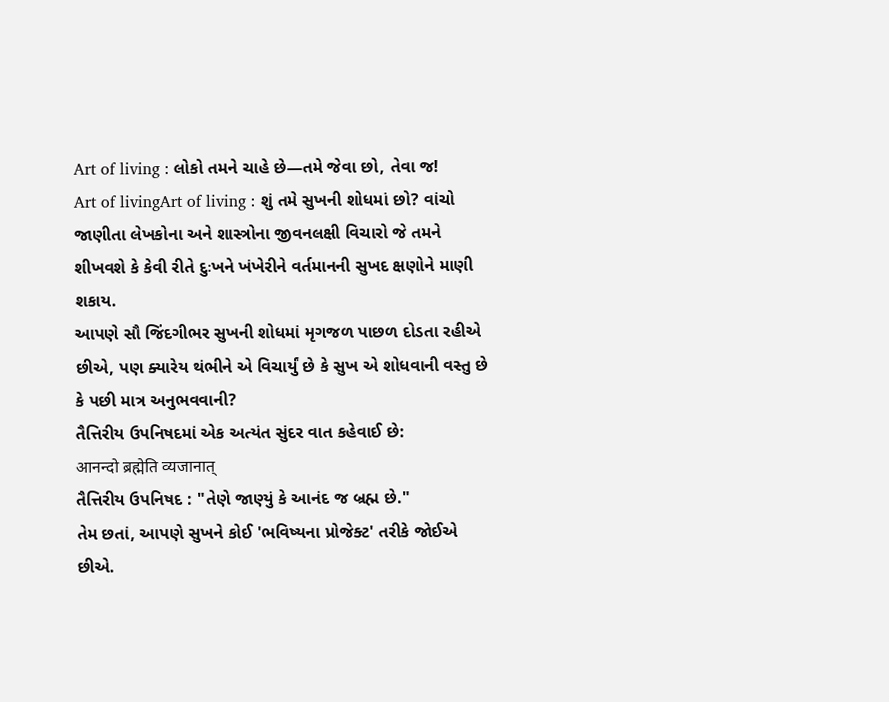Art of living : લોકો તમને ચાહે છે—તમે જેવા છો, તેવા જ!
Art of livingArt of living : શું તમે સુખની શોધમાં છો? વાંચો જાણીતા લેખકોના અને શાસ્ત્રોના જીવનલક્ષી વિચારો જે તમને શીખવશે કે કેવી રીતે દુઃખને ખંખેરીને વર્તમાનની સુખદ ક્ષણોને માણી શકાય.
આપણે સૌ જિંદગીભર સુખની શોધમાં મૃગજળ પાછળ દોડતા રહીએ છીએ, પણ ક્યારેય થંભીને એ વિચાર્યું છે કે સુખ એ શોધવાની વસ્તુ છે કે પછી માત્ર અનુભવવાની?
તૈત્તિરીય ઉપનિષદમાં એક અત્યંત સુંદર વાત કહેવાઈ છે:
आनन्दो ब्रह्मेति व्यजानात्
તૈત્તિરીય ઉપનિષદ : "તેણે જાણ્યું કે આનંદ જ બ્રહ્મ છે."
તેમ છતાં, આપણે સુખને કોઈ 'ભવિષ્યના પ્રોજેક્ટ' તરીકે જોઈએ છીએ.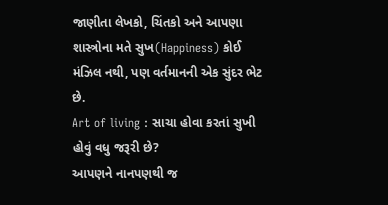જાણીતા લેખકો, ચિંતકો અને આપણા શાસ્ત્રોના મતે સુખ(Happiness) કોઈ મંઝિલ નથી, પણ વર્તમાનની એક સુંદર ભેટ છે.
Art of living : સાચા હોવા કરતાં સુખી હોવું વધુ જરૂરી છે?
આપણને નાનપણથી જ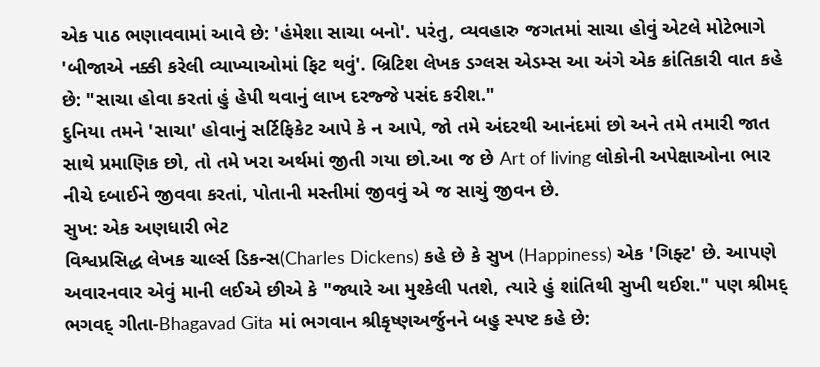એક પાઠ ભણાવવામાં આવે છે: 'હંમેશા સાચા બનો'. પરંતુ, વ્યવહારુ જગતમાં સાચા હોવું એટલે મોટેભાગે 'બીજાએ નક્કી કરેલી વ્યાખ્યાઓમાં ફિટ થવું'. બ્રિટિશ લેખક ડગ્લસ એડમ્સ આ અંગે એક ક્રાંતિકારી વાત કહે છે: "સાચા હોવા કરતાં હું હેપી થવાનું લાખ દરજ્જે પસંદ કરીશ."
દુનિયા તમને 'સાચા' હોવાનું સર્ટિફિકેટ આપે કે ન આપે, જો તમે અંદરથી આનંદમાં છો અને તમે તમારી જાત સાથે પ્રમાણિક છો, તો તમે ખરા અર્થમાં જીતી ગયા છો.આ જ છે Art of living લોકોની અપેક્ષાઓના ભાર નીચે દબાઈને જીવવા કરતાં, પોતાની મસ્તીમાં જીવવું એ જ સાચું જીવન છે.
સુખ: એક અણધારી ભેટ
વિશ્વપ્રસિદ્ધ લેખક ચાર્લ્સ ડિકન્સ(Charles Dickens) કહે છે કે સુખ (Happiness) એક 'ગિફ્ટ' છે. આપણે અવારનવાર એવું માની લઈએ છીએ કે "જ્યારે આ મુશ્કેલી પતશે, ત્યારે હું શાંતિથી સુખી થઈશ." પણ શ્રીમદ્ ભગવદ્ ગીતા-Bhagavad Gita માં ભગવાન શ્રીકૃષ્ણઅર્જુનને બહુ સ્પષ્ટ કહે છે: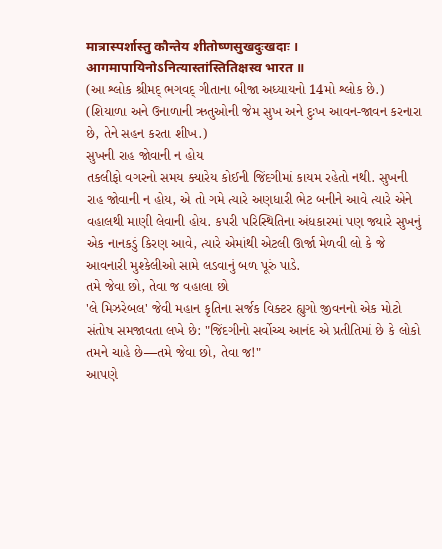मात्रास्पर्शास्तु कौन्तेय शीतोष्णसुखदुःखदाः ।
आगमापायिनोऽनित्यास्तांस्तितिक्षस्व भारत ॥
(આ શ્લોક શ્રીમદ્ ભગવદ્ ગીતાના બીજા અધ્યાયનો 14મો શ્લોક છે.)
(શિયાળા અને ઉનાળાની ઋતુઓની જેમ સુખ અને દુઃખ આવન-જાવન કરનારા છે, તેને સહન કરતા શીખ.)
સુખની રાહ જોવાની ન હોય
તકલીફો વગરનો સમય ક્યારેય કોઈની જિંદગીમાં કાયમ રહેતો નથી. સુખની રાહ જોવાની ન હોય, એ તો ગમે ત્યારે અણધારી ભેટ બનીને આવે ત્યારે એને વહાલથી માણી લેવાની હોય. કપરી પરિસ્થિતિના અંધકારમાં પણ જ્યારે સુખનું એક નાનકડું કિરણ આવે, ત્યારે એમાંથી એટલી ઊર્જા મેળવી લો કે જે આવનારી મુશ્કેલીઓ સામે લડવાનું બળ પૂરું પાડે.
તમે જેવા છો, તેવા જ વહાલા છો
'લે મિઝરેબલ' જેવી મહાન કૃતિના સર્જક વિક્ટર હ્યુગો જીવનનો એક મોટો સંતોષ સમજાવતા લખે છે: "જિંદગીનો સર્વોચ્ચ આનંદ એ પ્રતીતિમાં છે કે લોકો તમને ચાહે છે—તમે જેવા છો, તેવા જ!"
આપણે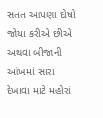સતત આપણા દોષો જોયા કરીએ છીએ અથવા બીજાની આંખમાં સારા દેખાવા માટે મહોરાં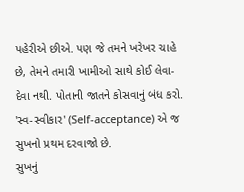પહેરીએ છીએ. પણ જે તમને ખરેખર ચાહે છે, તેમને તમારી ખામીઓ સાથે કોઈ લેવા-દેવા નથી. પોતાની જાતને કોસવાનું બંધ કરો. 'સ્વ-સ્વીકાર' (Self-acceptance) એ જ સુખનો પ્રથમ દરવાજો છે.
સુખનું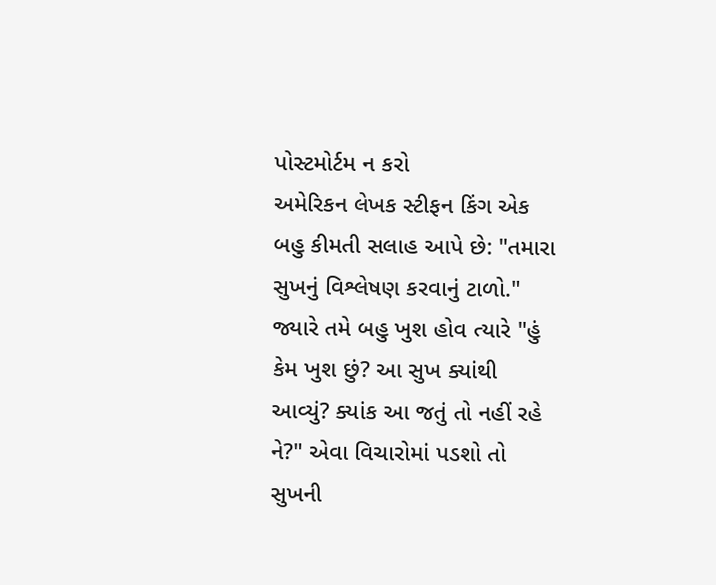પોસ્ટમોર્ટમ ન કરો
અમેરિકન લેખક સ્ટીફન કિંગ એક બહુ કીમતી સલાહ આપે છે: "તમારા સુખનું વિશ્લેષણ કરવાનું ટાળો."
જ્યારે તમે બહુ ખુશ હોવ ત્યારે "હું કેમ ખુશ છું? આ સુખ ક્યાંથી આવ્યું? ક્યાંક આ જતું તો નહીં રહે ને?" એવા વિચારોમાં પડશો તો સુખની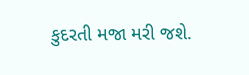કુદરતી મજા મરી જશે.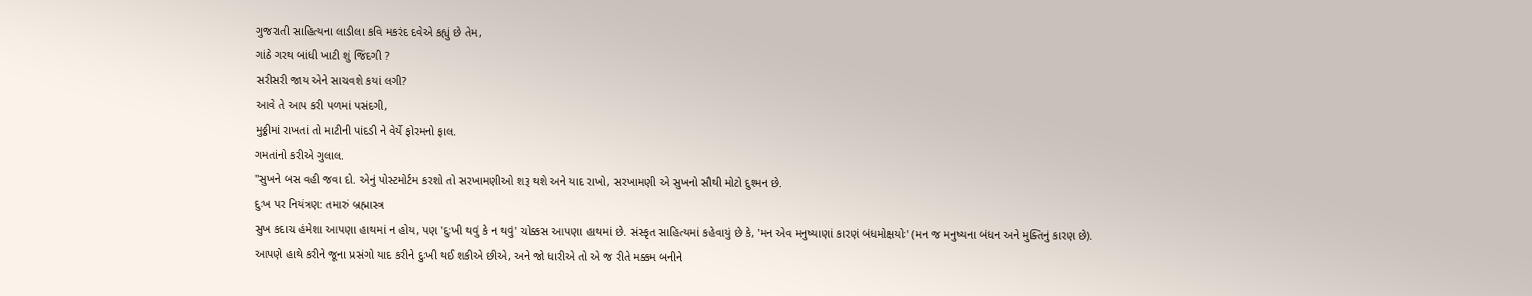ગુજરાતી સાહિત્યના લાડીલા કવિ મકરંદ દવેએ કહ્યું છે તેમ,
ગાંઠે ગરથ બાંધી ખાટી શું જિંદગી ?
સરીસરી જાય એને સાચવશે કયાં લગી?
આવે તે આપ કરી પળમાં પસંદગી,
મુઠ્ઠીમાં રાખતાં તો માટીની પાંદડી ને વેર્યે ફોરમનો ફાલ.
ગમતાંનો કરીએ ગુલાલ.
"સુખને બસ વહી જવા દો. એનું પોસ્ટમોર્ટમ કરશો તો સરખામણીઓ શરૂ થશે અને યાદ રાખો, સરખામણી એ સુખનો સૌથી મોટો દુશ્મન છે.
દુઃખ પર નિયંત્રણ: તમારું બ્રહ્માસ્ત્ર
સુખ કદાચ હંમેશા આપણા હાથમાં ન હોય, પણ 'દુઃખી થવું કે ન થવું' ચોક્કસ આપણા હાથમાં છે. સંસ્કૃત સાહિત્યમાં કહેવાયું છે કે, 'મન એવ મનુષ્યાણાં કારણં બંધમોક્ષયોઃ' (મન જ મનુષ્યના બંધન અને મુક્તિનું કારણ છે).
આપણે હાથે કરીને જૂના પ્રસંગો યાદ કરીને દુઃખી થઈ શકીએ છીએ, અને જો ધારીએ તો એ જ રીતે મક્કમ બનીને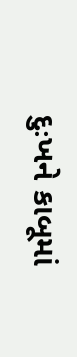દુઃખને કાબૂમાં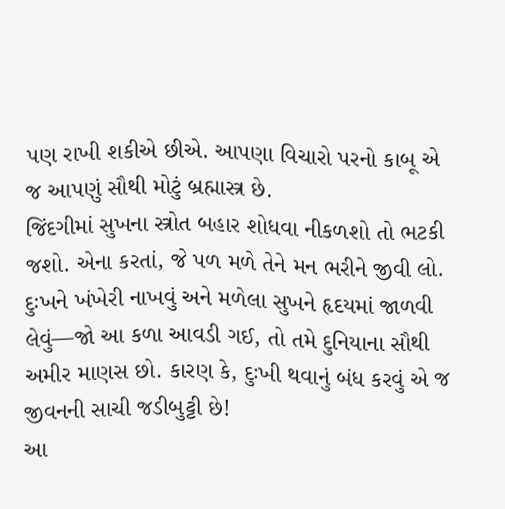પણ રાખી શકીએ છીએ. આપણા વિચારો પરનો કાબૂ એ જ આપણું સૌથી મોટું બ્રહ્માસ્ત્ર છે.
જિંદગીમાં સુખના સ્ત્રોત બહાર શોધવા નીકળશો તો ભટકી જશો. એના કરતાં, જે પળ મળે તેને મન ભરીને જીવી લો. દુઃખને ખંખેરી નાખવું અને મળેલા સુખને હૃદયમાં જાળવી લેવું—જો આ કળા આવડી ગઈ, તો તમે દુનિયાના સૌથી અમીર માણસ છો. કારણ કે, દુઃખી થવાનું બંધ કરવું એ જ જીવનની સાચી જડીબુટ્ટી છે!
આ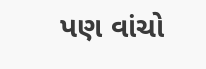પણ વાંચો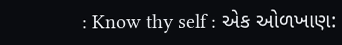: Know thy self : એક ઓળખાણ: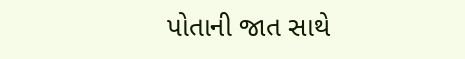પોતાની જાત સાથે